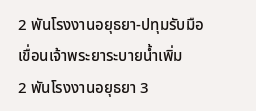2 พันโรงงานอยุธยา-ปทุมรับมือ เขื่อนเจ้าพระยาระบายน้ำเพิ่ม
2 พันโรงงานอยุธยา 3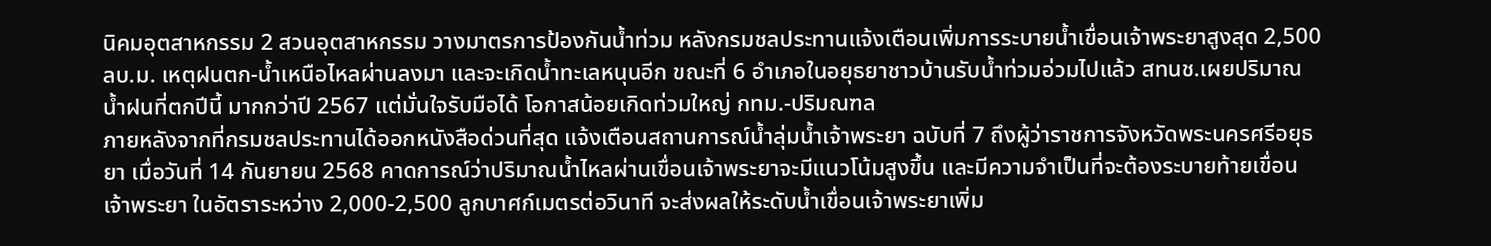นิคมอุตสาหกรรม 2 สวนอุตสาหกรรม วางมาตรการป้องกันน้ำท่วม หลังกรมชลประทานแจ้งเตือนเพิ่มการระบายน้ำเขื่อนเจ้าพระยาสูงสุด 2,500 ลบ.ม. เหตุฝนตก-น้ำเหนือไหลผ่านลงมา และจะเกิดน้ำทะเลหนุนอีก ขณะที่ 6 อำเภอในอยุธยาชาวบ้านรับน้ำท่วมอ่วมไปแล้ว สทนช.เผยปริมาณน้ำฝนที่ตกปีนี้ มากกว่าปี 2567 แต่มั่นใจรับมือได้ โอกาสน้อยเกิดท่วมใหญ่ กทม.-ปริมณฑล
ภายหลังจากที่กรมชลประทานได้ออกหนังสือด่วนที่สุด แจ้งเตือนสถานการณ์น้ำลุ่มน้ำเจ้าพระยา ฉบับที่ 7 ถึงผู้ว่าราชการจังหวัดพระนครศรีอยุธยา เมื่อวันที่ 14 กันยายน 2568 คาดการณ์ว่าปริมาณน้ำไหลผ่านเขื่อนเจ้าพระยาจะมีแนวโน้มสูงขึ้น และมีความจำเป็นที่จะต้องระบายท้ายเขื่อนเจ้าพระยา ในอัตราระหว่าง 2,000-2,500 ลูกบาศก์เมตรต่อวินาที จะส่งผลให้ระดับน้ำเขื่อนเจ้าพระยาเพิ่ม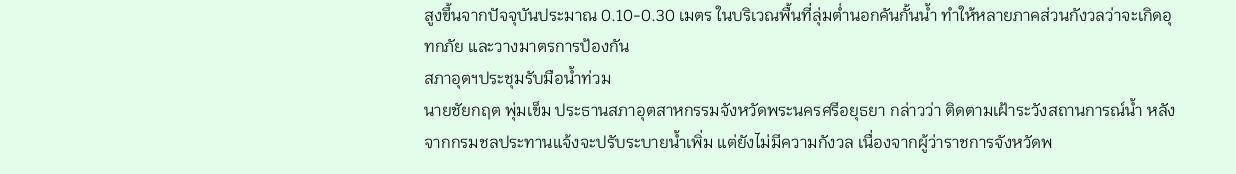สูงขึ้นจากปัจจุบันประมาณ 0.10-0.30 เมตร ในบริเวณพื้นที่ลุ่มต่ำนอกคันกั้นน้ำ ทำให้หลายภาคส่วนกังวลว่าจะเกิดอุทกภัย และวางมาตรการป้องกัน
สภาอุตฯประชุมรับมือน้ำท่วม
นายชัยกฤต พุ่มเข็ม ประธานสภาอุตสาหกรรมจังหวัดพระนครศรีอยุธยา กล่าวว่า ติดตามเฝ้าระวังสถานการณ์น้ำ หลังจากกรมชลประทานแจ้งจะปรับระบายน้ำเพิ่ม แต่ยังไม่มีความกังวล เนื่องจากผู้ว่าราชการจังหวัดพ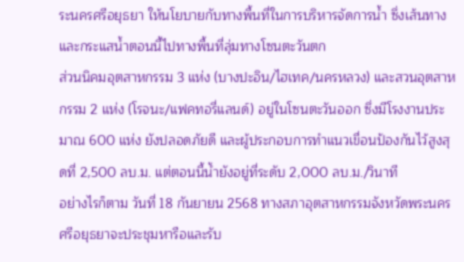ระนครศรีอยุธยา ให้นโยบายกับทางพื้นที่ในการบริหารจัดการน้ำ ซึ่งเส้นทางและกระแสน้ำตอนนี้ไปทางพื้นที่ลุ่มทางโซนตะวันตก
ส่วนนิคมอุตสาหกรรม 3 แห่ง (บางปะอิน/ไฮเทค/นครหลวง) และสวนอุตสาหกรรม 2 แห่ง (โรจนะ/แฟคทอรี่แลนด์) อยู่ในโซนตะวันออก ซึ่งมีโรงงานประมาณ 600 แห่ง ยังปลอดภัยดี และผู้ประกอบการทำแนวเขื่อนป้องกันไว้สูงสุดที่ 2,500 ลบ.ม. แต่ตอนนี้น้ำยังอยู่ที่ระดับ 2,000 ลบ.ม./วินาที
อย่างไรก็ตาม วันที่ 18 กันยายน 2568 ทางสภาอุตสาหกรรมจังหวัดพระนครศรีอยุธยาจะประชุมหารือและรับ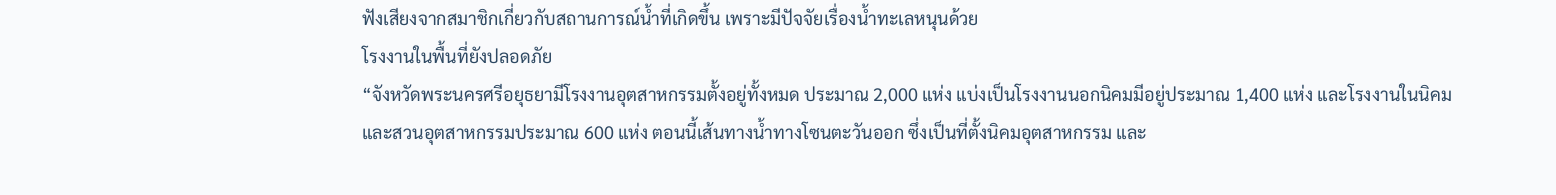ฟังเสียงจากสมาชิกเกี่ยวกับสถานการณ์น้ำที่เกิดขึ้น เพราะมีปัจจัยเรื่องน้ำทะเลหนุนด้วย
โรงงานในพื้นที่ยังปลอดภัย
“จังหวัดพระนครศรีอยุธยามีโรงงานอุตสาหกรรมตั้งอยู่ทั้งหมด ประมาณ 2,000 แห่ง แบ่งเป็นโรงงานนอกนิคมมีอยู่ประมาณ 1,400 แห่ง และโรงงานในนิคมและสวนอุตสาหกรรมประมาณ 600 แห่ง ตอนนี้เส้นทางน้ำทางโซนตะวันออก ซึ่งเป็นที่ตั้งนิคมอุตสาหกรรม และ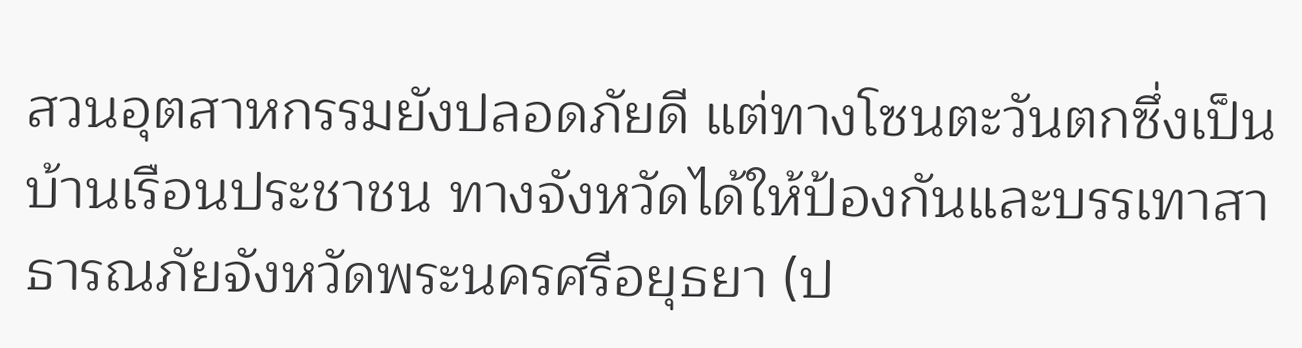สวนอุตสาหกรรมยังปลอดภัยดี แต่ทางโซนตะวันตกซึ่งเป็นบ้านเรือนประชาชน ทางจังหวัดได้ให้ป้องกันและบรรเทาสาธารณภัยจังหวัดพระนครศรีอยุธยา (ป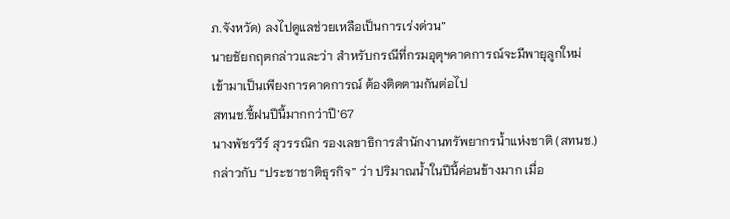ภ.จังหวัด) ลงไปดูแลช่วยเหลือเป็นการเร่งด่วน”
นายชัยกฤตกล่าวและว่า สำหรับกรณีที่กรมอุตุฯคาดการณ์จะมีพายุลูกใหม่เข้ามาเป็นเพียงการคาดการณ์ ต้องติดตามกันต่อไป
สทนช.ชี้ฝนปีนี้มากกว่าปี’67
นางพัชรวีร์ สุวรรณิก รองเลขาธิการสำนักงานทรัพยากรน้ำแห่งชาติ (สทนช.) กล่าวกับ “ประชาชาติธุรกิจ” ว่า ปริมาณน้ำในปีนี้ค่อนข้างมาก เมื่อ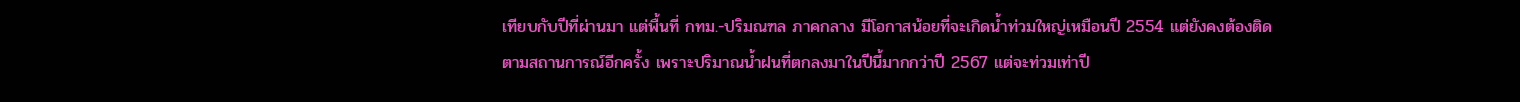เทียบกับปีที่ผ่านมา แต่พื้นที่ กทม.-ปริมณฑล ภาคกลาง มีโอกาสน้อยที่จะเกิดน้ำท่วมใหญ่เหมือนปี 2554 แต่ยังคงต้องติดตามสถานการณ์อีกครั้ง เพราะปริมาณน้ำฝนที่ตกลงมาในปีนี้มากกว่าปี 2567 แต่จะท่วมเท่าปี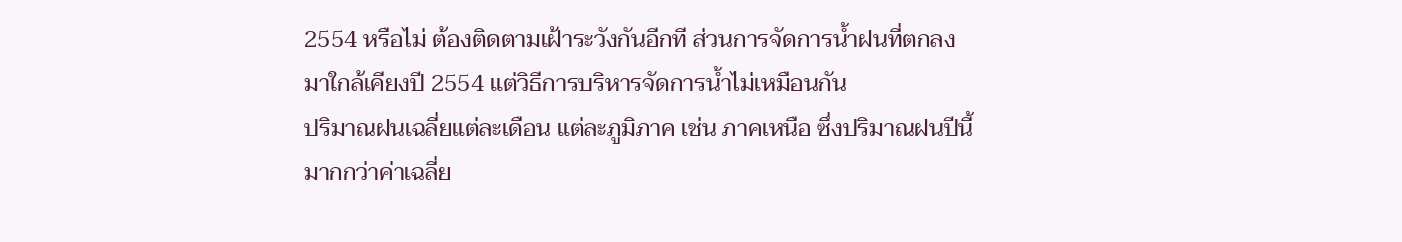2554 หรือไม่ ต้องติดตามเฝ้าระวังกันอีกที ส่วนการจัดการน้ำฝนที่ตกลงมาใกล้เคียงปี 2554 แต่วิธีการบริหารจัดการน้ำไม่เหมือนกัน
ปริมาณฝนเฉลี่ยแต่ละเดือน แต่ละภูมิภาค เช่น ภาคเหนือ ซึ่งปริมาณฝนปีนี้มากกว่าค่าเฉลี่ย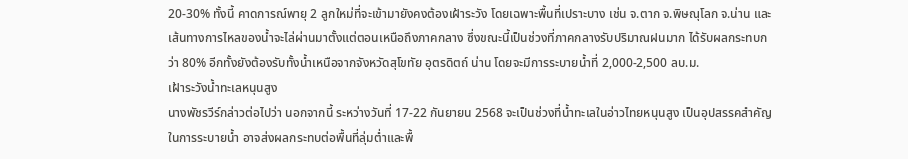20-30% ทั้งนี้ คาดการณ์พายุ 2 ลูกใหม่ที่จะเข้ามายังคงต้องเฝ้าระวัง โดยเฉพาะพื้นที่เปราะบาง เช่น จ.ตาก จ.พิษณุโลก จ.น่าน และเส้นทางการไหลของน้ำจะไล่ผ่านมาตั้งแต่ตอนเหนือถึงภาคกลาง ซึ่งขณะนี้เป็นช่วงที่ภาคกลางรับปริมาณฝนมาก ได้รับผลกระทบกว่า 80% อีกทั้งยังต้องรับทั้งน้ำเหนือจากจังหวัดสุโขทัย อุตรดิตถ์ น่าน โดยจะมีการระบายน้ำที่ 2,000-2,500 ลบ.ม.
เฝ้าระวังน้ำทะเลหนุนสูง
นางพัชรวีร์กล่าวต่อไปว่า นอกจากนี้ ระหว่างวันที่ 17-22 กันยายน 2568 จะเป็นช่วงที่น้ำทะเลในอ่าวไทยหนุนสูง เป็นอุปสรรคสำคัญในการระบายน้ำ อาจส่งผลกระทบต่อพื้นที่ลุ่มต่ำและพื้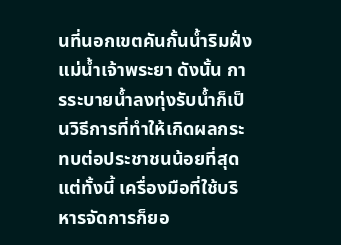นที่นอกเขตคันกั้นน้ำริมฝั่งแม่น้ำเจ้าพระยา ดังนั้น การระบายน้ำลงทุ่งรับน้ำก็เป็นวิธีการที่ทำให้เกิดผลกระทบต่อประชาชนน้อยที่สุด แต่ทั้งนี้ เครื่องมือที่ใช้บริหารจัดการก็ยอ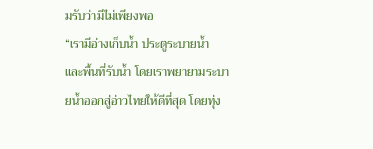มรับว่ามีไม่เพียงพอ
“เรามีอ่างเก็บน้ำ ประตูระบายน้ำ และพื้นที่รับน้ำ โดยเราพยายามระบายน้ำออกสู่อ่าวไทยให้ดีที่สุด โดยทุ่ง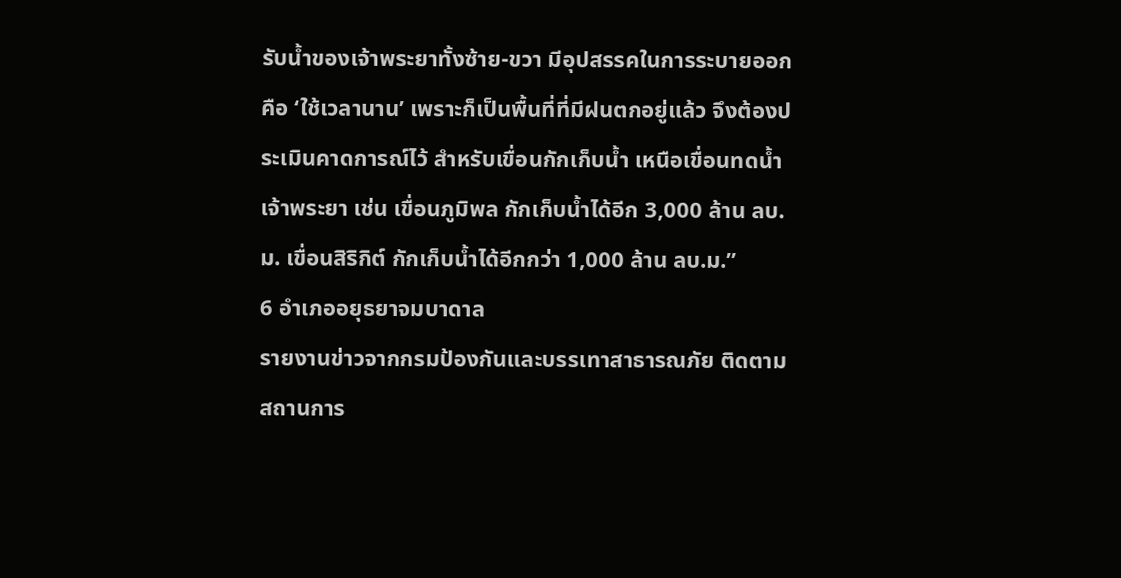รับน้ำของเจ้าพระยาทั้งซ้าย-ขวา มีอุปสรรคในการระบายออก คือ ‘ใช้เวลานาน’ เพราะก็เป็นพื้นที่ที่มีฝนตกอยู่แล้ว จึงต้องประเมินคาดการณ์ไว้ สำหรับเขื่อนกักเก็บน้ำ เหนือเขื่อนทดน้ำเจ้าพระยา เช่น เขื่อนภูมิพล กักเก็บน้ำได้อีก 3,000 ล้าน ลบ.ม. เขื่อนสิริกิต์ กักเก็บน้ำได้อีกกว่า 1,000 ล้าน ลบ.ม.”
6 อำเภออยุธยาจมบาดาล
รายงานข่าวจากกรมป้องกันและบรรเทาสาธารณภัย ติดตามสถานการ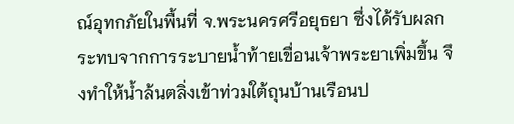ณ์อุทกภัยในพื้นที่ จ.พระนครศรีอยุธยา ซึ่งได้รับผลกระทบจากการระบายน้ำท้ายเขื่อนเจ้าพระยาเพิ่มขึ้น จึงทำให้น้ำล้นตลิ่งเข้าท่วมใต้ถุนบ้านเรือนป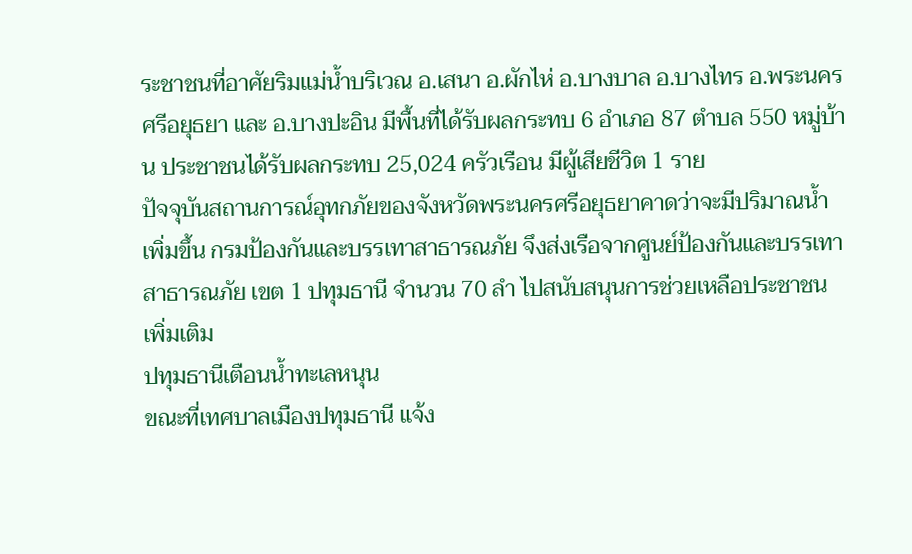ระชาชนที่อาศัยริมแม่น้ำบริเวณ อ.เสนา อ.ผักไห่ อ.บางบาล อ.บางไทร อ.พระนครศรีอยุธยา และ อ.บางปะอิน มีพื้นที่ได้รับผลกระทบ 6 อำเภอ 87 ตำบล 550 หมู่บ้าน ประชาชนได้รับผลกระทบ 25,024 ครัวเรือน มีผู้เสียชีวิต 1 ราย
ปัจจุบันสถานการณ์อุทกภัยของจังหวัดพระนครศรีอยุธยาคาดว่าจะมีปริมาณน้ำเพิ่มขึ้น กรมป้องกันและบรรเทาสาธารณภัย จึงส่งเรือจากศูนย์ป้องกันและบรรเทาสาธารณภัย เขต 1 ปทุมธานี จำนวน 70 ลำ ไปสนับสนุนการช่วยเหลือประชาชนเพิ่มเติม
ปทุมธานีเตือนน้ำทะเลหนุน
ขณะที่เทศบาลเมืองปทุมธานี แจ้ง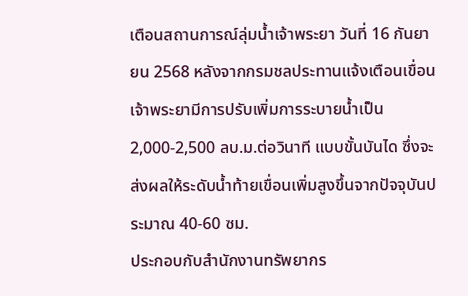เตือนสถานการณ์ลุ่มน้ำเจ้าพระยา วันที่ 16 กันยายน 2568 หลังจากกรมชลประทานแจ้งเตือนเขื่อนเจ้าพระยามีการปรับเพิ่มการระบายน้ำเป็น 2,000-2,500 ลบ.ม.ต่อวินาที แบบขั้นบันได ซึ่งจะส่งผลให้ระดับน้ำท้ายเขื่อนเพิ่มสูงขึ้นจากปัจจุบันประมาณ 40-60 ซม.
ประกอบกับสำนักงานทรัพยากร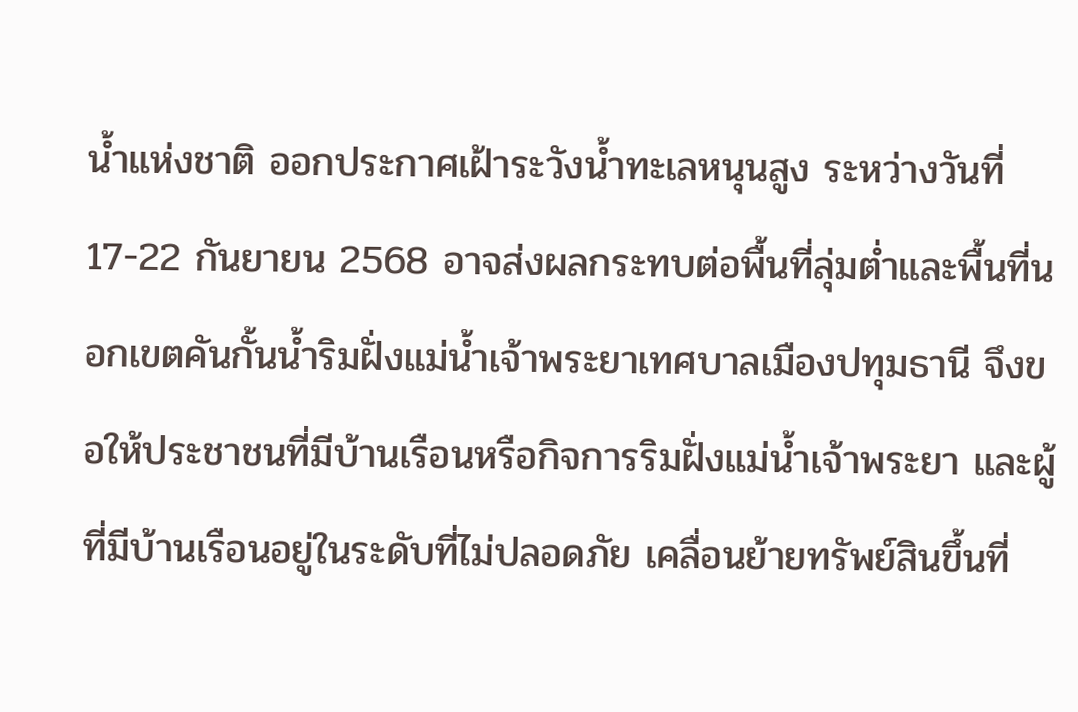น้ำแห่งชาติ ออกประกาศเฝ้าระวังน้ำทะเลหนุนสูง ระหว่างวันที่ 17-22 กันยายน 2568 อาจส่งผลกระทบต่อพื้นที่ลุ่มต่ำและพื้นที่นอกเขตคันกั้นน้ำริมฝั่งแม่น้ำเจ้าพระยาเทศบาลเมืองปทุมธานี จึงขอให้ประชาชนที่มีบ้านเรือนหรือกิจการริมฝั่งแม่น้ำเจ้าพระยา และผู้ที่มีบ้านเรือนอยู่ในระดับที่ไม่ปลอดภัย เคลื่อนย้ายทรัพย์สินขึ้นที่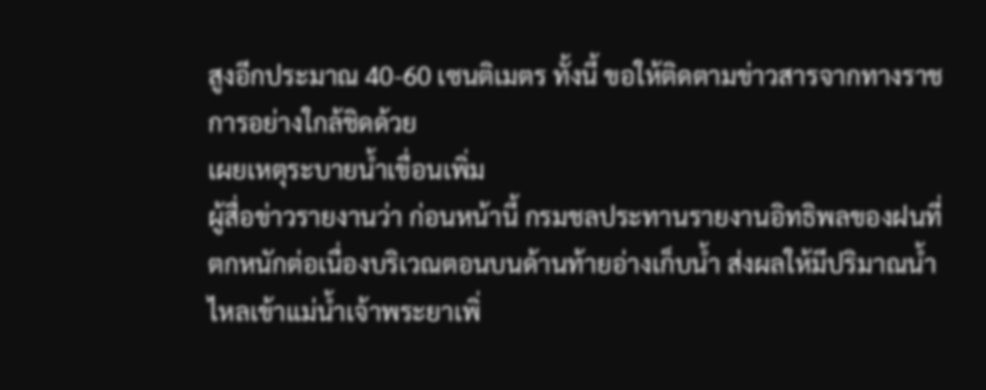สูงอีกประมาณ 40-60 เซนติเมตร ทั้งนี้ ขอให้ติดตามข่าวสารจากทางราชการอย่างใกล้ชิดด้วย
เผยเหตุระบายน้ำเขื่อนเพิ่ม
ผู้สื่อข่าวรายงานว่า ก่อนหน้านี้ กรมชลประทานรายงานอิทธิพลของฝนที่ตกหนักต่อเนื่องบริเวณตอนบนด้านท้ายอ่างเก็บน้ำ ส่งผลให้มีปริมาณน้ำไหลเข้าแม่น้ำเจ้าพระยาเพิ่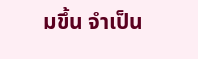มขึ้น จำเป็น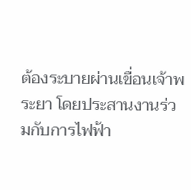ต้องระบายผ่านเขื่อนเจ้าพระยา โดยประสานงานร่วมกับการไฟฟ้า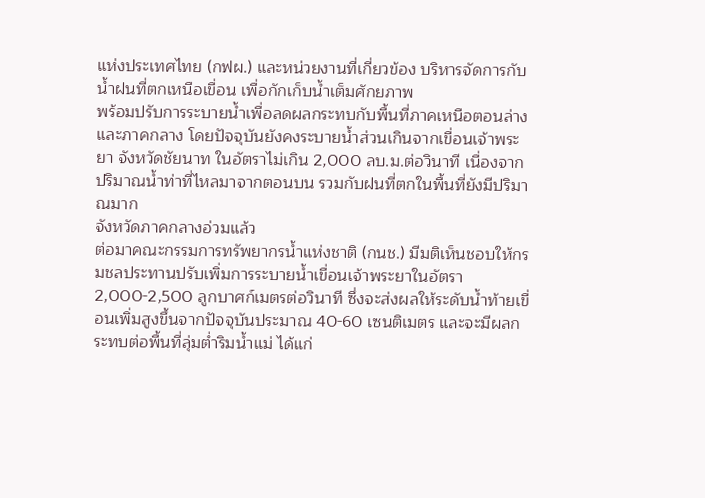แห่งประเทศไทย (กฟผ.) และหน่วยงานที่เกี่ยวข้อง บริหารจัดการกับน้ำฝนที่ตกเหนือเขื่อน เพื่อกักเก็บน้ำเต็มศักยภาพ
พร้อมปรับการระบายน้ำเพื่อลดผลกระทบกับพื้นที่ภาคเหนือตอนล่าง และภาคกลาง โดยปัจจุบันยังคงระบายน้ำส่วนเกินจากเขื่อนเจ้าพระยา จังหวัดชัยนาท ในอัตราไม่เกิน 2,000 ลบ.ม.ต่อวินาที เนื่องจากปริมาณน้ำท่าที่ไหลมาจากตอนบน รวมกับฝนที่ตกในพื้นที่ยังมีปริมาณมาก
จังหวัดภาคกลางอ่วมแล้ว
ต่อมาคณะกรรมการทรัพยากรน้ำแห่งชาติ (กนช.) มีมติเห็นชอบให้กรมชลประทานปรับเพิ่มการระบายน้ำเขื่อนเจ้าพระยาในอัตรา 2,000-2,500 ลูกบาศก์เมตรต่อวินาที ซึ่งจะส่งผลให้ระดับน้ำท้ายเขื่อนเพิ่มสูงขึ้นจากปัจจุบันประมาณ 40-60 เซนติเมตร และจะมีผลกระทบต่อพื้นที่ลุ่มต่ำริมน้ำแม่ ได้แก่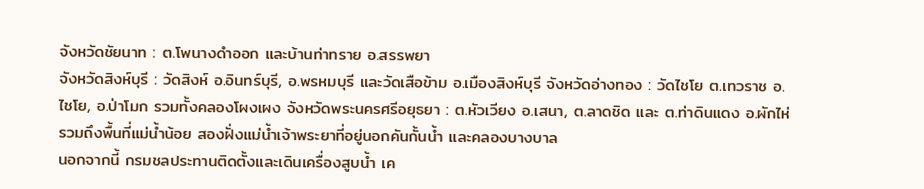จังหวัดชัยนาท : ต.โพนางดำออก และบ้านท่าทราย อ.สรรพยา
จังหวัดสิงห์บุรี : วัดสิงห์ อ.อินทร์บุรี, อ.พรหมบุรี และวัดเสือข้าม อ.เมืองสิงห์บุรี จังหวัดอ่างทอง : วัดไชโย ต.เทวราช อ.ไชโย, อ.ป่าโมก รวมทั้งคลองโผงเผง จังหวัดพระนครศรีอยุธยา : ต.หัวเวียง อ.เสนา, ต.ลาดชิด และ ต.ท่าดินแดง อ.ผักไห่ รวมถึงพื้นที่แม่น้ำน้อย สองฝั่งแม่น้ำเจ้าพระยาที่อยู่นอกคันกั้นน้ำ และคลองบางบาล
นอกจากนี้ กรมชลประทานติดตั้งและเดินเครื่องสูบน้ำ เค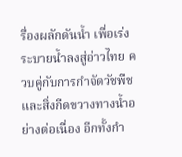รื่องผลักดันน้ำ เพื่อเร่งระบายน้ำลงสู่อ่าวไทย ควบคู่กับการกำจัดวัชพืชและสิ่งกีดขวางทางน้ำอย่างต่อเนื่อง อีกทั้งกำ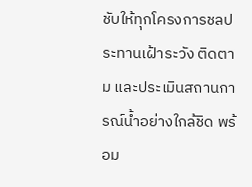ชับให้ทุกโครงการชลประทานเฝ้าระวัง ติดตาม และประเมินสถานการณ์น้ำอย่างใกล้ชิด พร้อม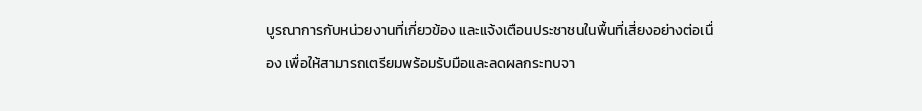บูรณาการกับหน่วยงานที่เกี่ยวข้อง และแจ้งเตือนประชาชนในพื้นที่เสี่ยงอย่างต่อเนื่อง เพื่อให้สามารถเตรียมพร้อมรับมือและลดผลกระทบจา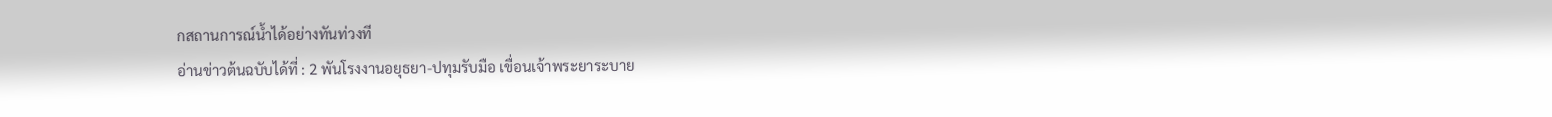กสถานการณ์น้ำได้อย่างทันท่วงที
อ่านข่าวต้นฉบับได้ที่ : 2 พันโรงงานอยุธยา-ปทุมรับมือ เขื่อนเจ้าพระยาระบาย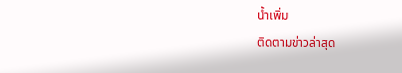น้ำเพิ่ม
ติดตามข่าวล่าสุด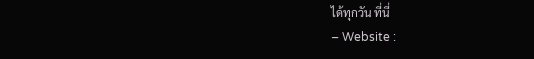ได้ทุกวัน ที่นี่
– Website :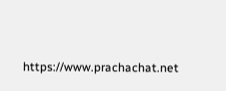https://www.prachachat.net